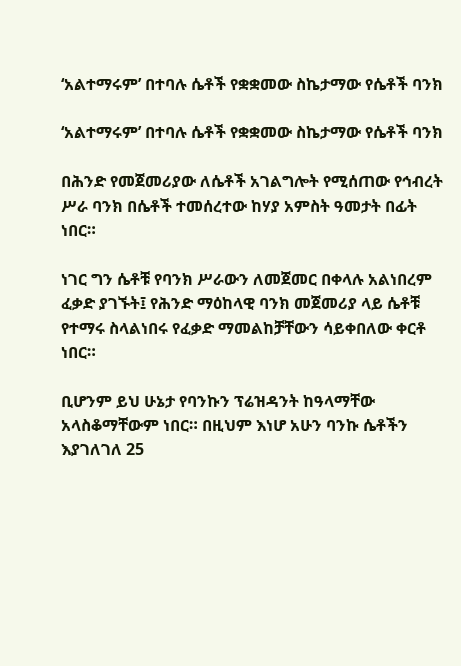‘አልተማሩም’ በተባሉ ሴቶች የቋቋመው ስኬታማው የሴቶች ባንክ

‘አልተማሩም’ በተባሉ ሴቶች የቋቋመው ስኬታማው የሴቶች ባንክ

በሕንድ የመጀመሪያው ለሴቶች አገልግሎት የሚሰጠው የኅብረት ሥራ ባንክ በሴቶች ተመሰረተው ከሃያ አምስት ዓመታት በፊት ነበር።

ነገር ግን ሴቶቹ የባንክ ሥራውን ለመጀመር በቀላሉ አልነበረም ፈቃድ ያገኙት፤ የሕንድ ማዕከላዊ ባንክ መጀመሪያ ላይ ሴቶቹ የተማሩ ስላልነበሩ የፈቃድ ማመልከቻቸውን ሳይቀበለው ቀርቶ ነበር።

ቢሆንም ይህ ሁኔታ የባንኩን ፕሬዝዳንት ከዓላማቸው አላስቆማቸውም ነበር። በዚህም እነሆ አሁን ባንኩ ሴቶችን እያገለገለ 25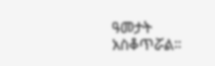ዓመታት አስቆጥሯል።